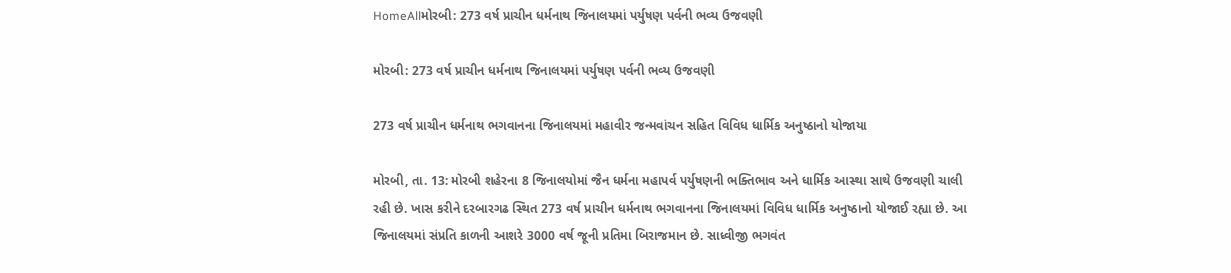HomeAllમોરબી: 273 વર્ષ પ્રાચીન ધર્મનાથ જિનાલયમાં પર્યુષણ પર્વની ભવ્ય ઉજવણી

મોરબી: 273 વર્ષ પ્રાચીન ધર્મનાથ જિનાલયમાં પર્યુષણ પર્વની ભવ્ય ઉજવણી

273 વર્ષ પ્રાચીન ધર્મનાથ ભગવાનના જિનાલયમાં મહાવીર જન્મવાંચન સહિત વિવિધ ધાર્મિક અનુષ્ઠાનો યોજાયા

મોરબી, તા. 13: મોરબી શહેરના 8 જિનાલયોમાં જૈન ધર્મના મહાપર્વ પર્યુષણની ભક્તિભાવ અને ધાર્મિક આસ્થા સાથે ઉજવણી ચાલી રહી છે. ખાસ કરીને દરબારગઢ સ્થિત 273 વર્ષ પ્રાચીન ધર્મનાથ ભગવાનના જિનાલયમાં વિવિધ ધાર્મિક અનુષ્ઠાનો યોજાઈ રહ્યા છે. આ જિનાલયમાં સંપ્રતિ કાળની આશરે 3000 વર્ષ જૂની પ્રતિમા બિરાજમાન છે. સાધ્વીજી ભગવંત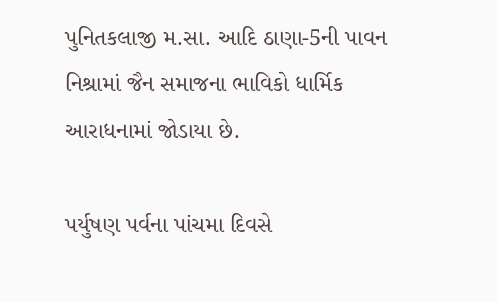પુનિતકલાજી મ.સા. આદિ ઠાણા-5ની પાવન નિશ્રામાં જૈન સમાજના ભાવિકો ધાર્મિક આરાધનામાં જોડાયા છે.

પર્યુષણ પર્વના પાંચમા દિવસે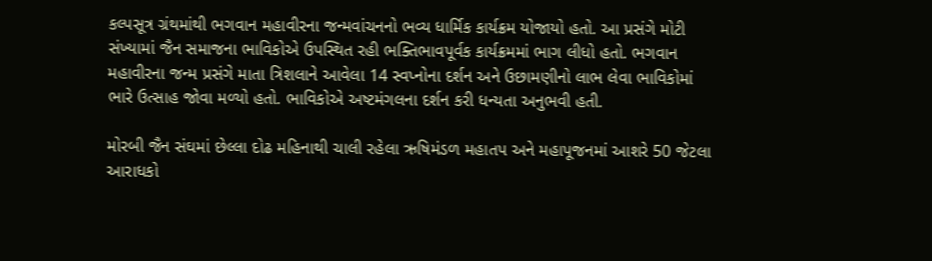કલ્પસૂત્ર ગ્રંથમાંથી ભગવાન મહાવીરના જન્મવાંચનનો ભવ્ય ધાર્મિક કાર્યક્રમ યોજાયો હતો. આ પ્રસંગે મોટી સંખ્યામાં જૈન સમાજના ભાવિકોએ ઉપસ્થિત રહી ભક્તિભાવપૂર્વક કાર્યક્રમમાં ભાગ લીધો હતો. ભગવાન મહાવીરના જન્મ પ્રસંગે માતા ત્રિશલાને આવેલા 14 સ્વપ્નોના દર્શન અને ઉછામણીનો લાભ લેવા ભાવિકોમાં ભારે ઉત્સાહ જોવા મળ્યો હતો. ભાવિકોએ અષ્ટમંગલના દર્શન કરી ધન્યતા અનુભવી હતી.

મોરબી જૈન સંઘમાં છેલ્લા દોઢ મહિનાથી ચાલી રહેલા ઋષિમંડળ મહાતપ અને મહાપૂજનમાં આશરે 50 જેટલા આરાધકો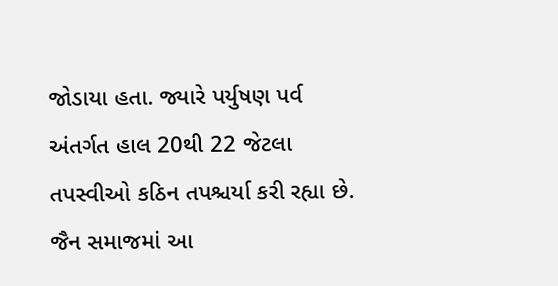જોડાયા હતા. જ્યારે પર્યુષણ પર્વ અંતર્ગત હાલ 20થી 22 જેટલા તપસ્વીઓ કઠિન તપશ્ચર્યા કરી રહ્યા છે. જૈન સમાજમાં આ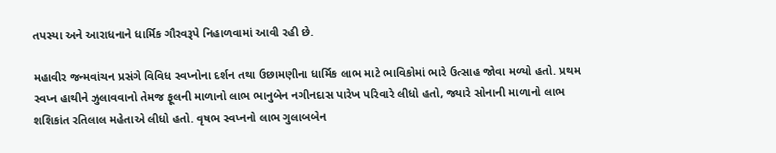તપસ્યા અને આરાધનાને ધાર્મિક ગૌરવરૂપે નિહાળવામાં આવી રહી છે.

મહાવીર જન્મવાંચન પ્રસંગે વિવિધ સ્વપ્નોના દર્શન તથા ઉછામણીના ધાર્મિક લાભ માટે ભાવિકોમાં ભારે ઉત્સાહ જોવા મળ્યો હતો. પ્રથમ સ્વપ્ન હાથીને ઝુલાવવાનો તેમજ ફૂલની માળાનો લાભ ભાનુબેન નગીનદાસ પારેખ પરિવારે લીધો હતો, જ્યારે સોનાની માળાનો લાભ શશિકાંત રતિલાલ મહેતાએ લીધો હતો. વૃષભ સ્વપ્નનો લાભ ગુલાબબેન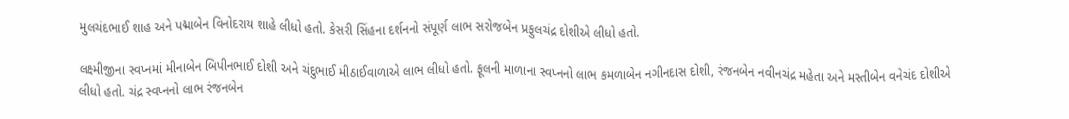મુલચંદભાઈ શાહ અને પદ્માબેન વિનોદરાય શાહે લીધો હતો. કેસરી સિંહના દર્શનનો સંપૂર્ણ લાભ સરોજબેન પ્રફુલચંદ્ર દોશીએ લીધો હતો.

લક્ષ્મીજીના સ્વપ્નમાં મીનાબેન બિપીનભાઈ દોશી અને ચંદુભાઈ મીઠાઈવાળાએ લાભ લીધો હતો. ફૂલની માળાના સ્વપ્નનો લાભ કમળાબેન નગીનદાસ દોશી, રંજનબેન નવીનચંદ્ર મહેતા અને મસ્તીબેન વનેચંદ દોશીએ લીધો હતો. ચંદ્ર સ્વપ્નનો લાભ રંજનબેન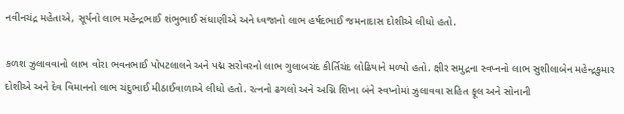નવીનચંદ્ર મહેતાએ, સૂર્યનો લાભ મહેન્દ્રભાઈ શંભુભાઈ સંધાણીએ અને ધ્વજાનો લાભ હર્ષદભાઈ જમનાદાસ દોશીએ લીધો હતો.

કળશ ઝુલાવવાનો લાભ વોરા ભવનભાઈ પોપટલાલને અને પદ્મ સરોવરનો લાભ ગુલાબચંદ કીર્તિચંદ લોઢિયાને મળ્યો હતો. ક્ષીર સમુદ્રના સ્વપ્નનો લાભ સુશીલાબેન મહેન્દ્રકુમાર દોશીએ અને દેવ વિમાનનો લાભ ચંદુભાઈ મીઠાઈવાળાએ લીધો હતો. રત્નનો ઢગલો અને અગ્નિ શિખા બંને સ્વપ્નોમાં ઝુલાવવા સહિત ફૂલ અને સોનાની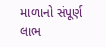માળાનો સંપૂર્ણ લાભ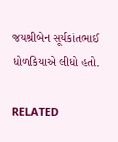જયશ્રીબેન સૂર્યકાંતભાઈ ધોળકિયાએ લીધો હતો.

RELATED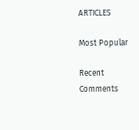ARTICLES

Most Popular

Recent Comments